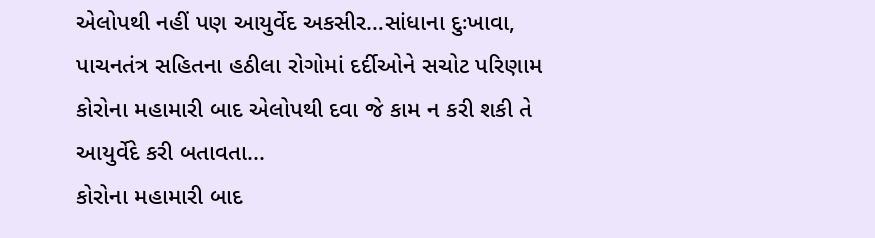એલોપથી નહીં પણ આયુર્વેદ અકસીર…સાંધાના દુઃખાવા, પાચનતંત્ર સહિતના હઠીલા રોગોમાં દર્દીઓને સચોટ પરિણામ
કોરોના મહામારી બાદ એલોપથી દવા જે કામ ન કરી શકી તે આયુર્વેદે કરી બતાવતા...
કોરોના મહામારી બાદ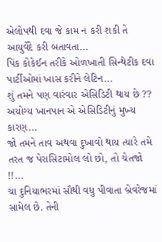એલોપથી દવા જે કામ ન કરી શકી તે આયુર્વેદે કરી બતાવતા...
પિંક કોકેઈન તરીકે ઓળખાતી સિન્થેટીક દવા પાર્ટીઓમાં ખાસ કરીને લેટિન...
શું તમને પણ વારંવાર એસિડિટી થાય છે ?? અયોગ્ય ખાનપાન એ એસિડિટીનું મુખ્ય કારણ...
જો તમને તાવ અથવા દુખાવો થાય ત્યારે તમે તરત જ પેરાસિટામોલ લો છો, તો ચેતજો !!...
ચા દુનિયાભરમાં સૌથી વધુ પીવાતા બ્રેવરેજમાં સામેલ છે. તેની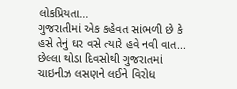લોકપ્રિયતા...
ગુજરાતીમાં એક કહેવત સાંભળી છે કે હસે તેનું ઘર વસે ત્યારે હવે નવી વાત...
છેલ્લા થોડા દિવસોથી ગુજરાતમાં ચાઇનીઝ લસણને લઈને વિરોધ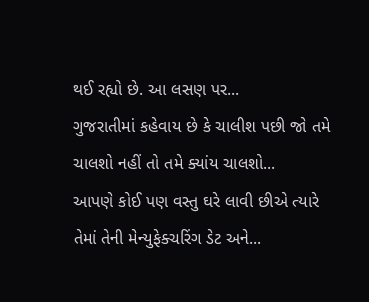થઈ રહ્યો છે. આ લસણ પર...
ગુજરાતીમાં કહેવાય છે કે ચાલીશ પછી જો તમે ચાલશો નહીં તો તમે ક્યાંય ચાલશો...
આપણે કોઈ પણ વસ્તુ ઘરે લાવી છીએ ત્યારે તેમાં તેની મેન્યુફેક્ચરિંગ ડેટ અને...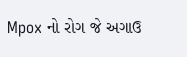Mpox નો રોગ જે અગાઉ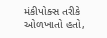મંકીપોક્સ તરીકે ઓળખાતો હતો,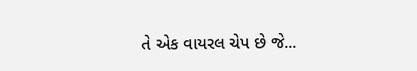તે એક વાયરલ ચેપ છે જે...